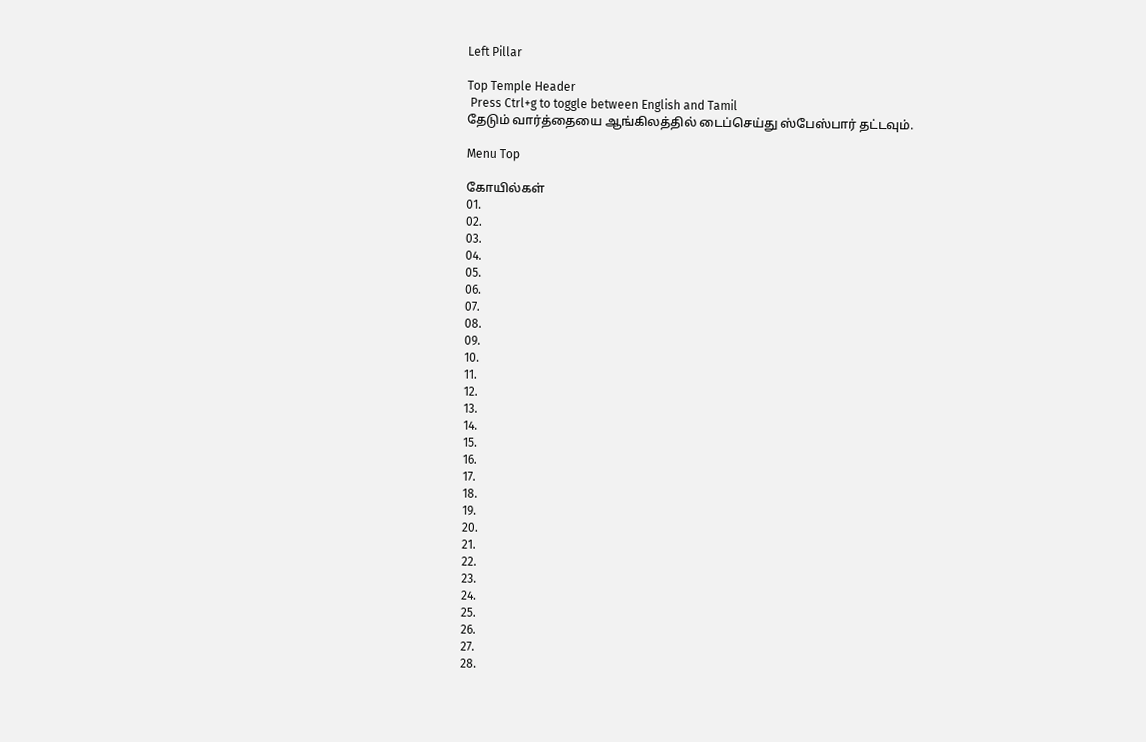Left Pillar

Top Temple Header
 Press Ctrl+g to toggle between English and Tamil
தேடும் வார்த்தையை ஆங்கிலத்தில் டைப்செய்து ஸ்பேஸ்பார் தட்டவும்.

Menu Top

கோயில்கள்
01.
02.
03.
04.
05.
06.
07.
08.
09.
10.
11.
12.
13.
14.
15.
16.
17.
18.
19.
20.
21.
22.
23.
24.
25.
26.
27.
28.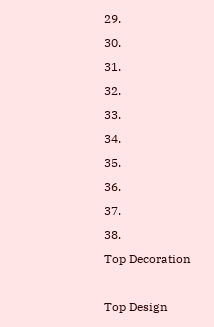29.
30.
31.
32.
33.
34.
35.
36.
37.
38.
Top Decoration

Top Design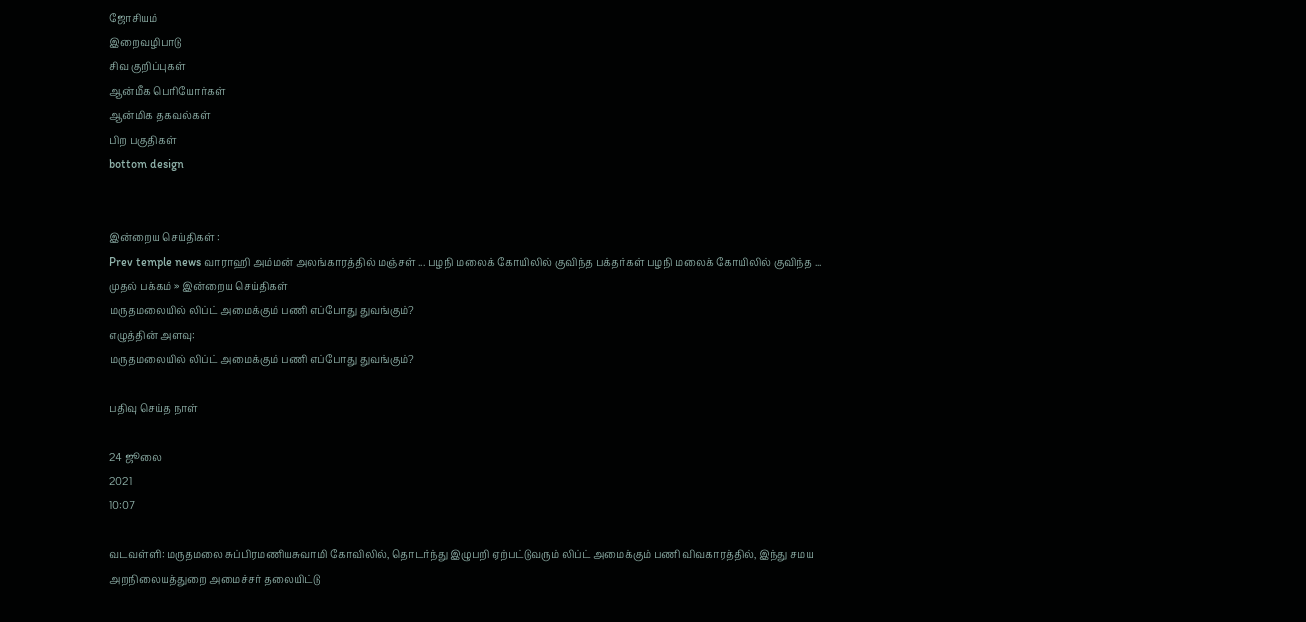ஜோசியம்
இறைவழிபாடு
சிவ குறிப்புகள்
ஆன்மீக பெரியோர்கள்
ஆன்மிக தகவல்கள்
பிற பகுதிகள்
bottom design


இன்றைய செய்திகள் :
Prev temple news வாராஹி அம்மன் அலங்காரத்தில் மஞ்சள் ... பழநி மலைக் கோயிலில் குவிந்த பக்தர்கள் பழநி மலைக் கோயிலில் குவிந்த ...
முதல் பக்கம் » இன்றைய செய்திகள்
மருதமலையில் லிப்ட் அமைக்கும் பணி எப்போது துவங்கும்?
எழுத்தின் அளவு:
மருதமலையில் லிப்ட் அமைக்கும் பணி எப்போது துவங்கும்?

பதிவு செய்த நாள்

24 ஜூலை
2021
10:07

வடவள்ளி: மருதமலை சுப்பிரமணியசுவாமி கோவிலில், தொடர்ந்து இழுபறி ஏற்பட்டுவரும் லிப்ட் அமைக்கும் பணி விவகாரத்தில், இந்து சமய அறநிலையத்துறை அமைச்சர் தலையிட்டு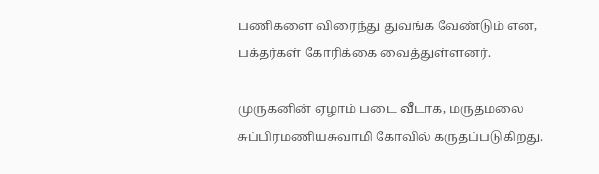பணிகளை விரைந்து துவங்க வேண்டும் என, பக்தர்கள் கோரிக்கை வைத்துள்ளனர்.

முருகனின் ஏழாம் படை வீடாக, மருதமலை சுப்பிரமணியசுவாமி கோவில் கருதப்படுகிறது.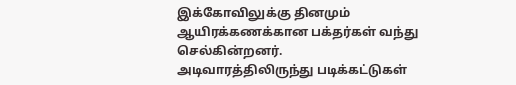இக்கோவிலுக்கு தினமும் ஆயிரக்கணக்கான பக்தர்கள் வந்து செல்கின்றனர். அடிவாரத்திலிருந்து படிக்கட்டுகள்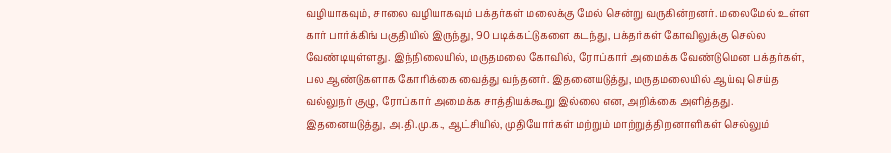வழியாகவும், சாலை வழியாகவும் பக்தர்கள் மலைக்கு மேல் சென்று வருகின்றனர். மலைமேல் உள்ள கார் பார்க்கிங் பகுதியில் இருந்து, 90 படிக்கட்டுகளை கடந்து, பக்தர்கள் கோவிலுக்கு செல்ல வேண்டியுள்ளது. இந்நிலையில், மருதமலை கோவில், ரோப்கார் அமைக்க வேண்டுமென பக்தர்கள், பல ஆண்டுகளாக கோரிக்கை வைத்து வந்தனர். இதனையடுத்து, மருதமலையில் ஆய்வு செய்த வல்லுநர் குழு, ரோப்கார் அமைக்க சாத்தியக்கூறு இல்லை என, அறிக்கை அளித்தது. இதனையடுத்து, அ.தி.மு.க., ஆட்சியில், முதியோர்கள் மற்றும் மாற்றுத்திறனாளிகள் செல்லும்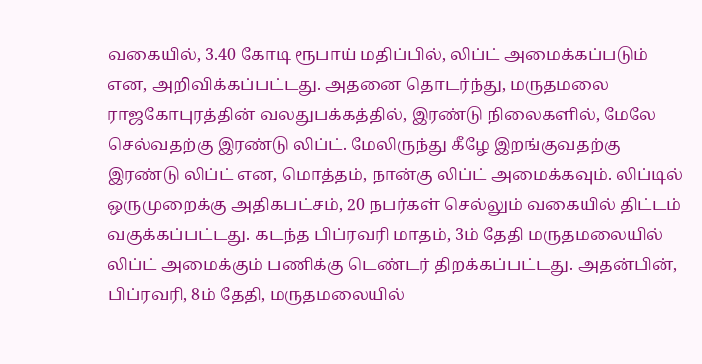வகையில், 3.40 கோடி ரூபாய் மதிப்பில், லிப்ட் அமைக்கப்படும் என, அறிவிக்கப்பட்டது. அதனை தொடர்ந்து, மருதமலை ராஜகோபுரத்தின் வலதுபக்கத்தில், இரண்டு நிலைகளில், மேலே செல்வதற்கு இரண்டு லிப்ட். மேலிருந்து கீழே இறங்குவதற்கு இரண்டு லிப்ட் என, மொத்தம், நான்கு லிப்ட் அமைக்கவும். லிப்டில் ஒருமுறைக்கு அதிகபட்சம், 20 நபர்கள் செல்லும் வகையில் திட்டம் வகுக்கப்பட்டது. கடந்த பிப்ரவரி மாதம், 3ம் தேதி மருதமலையில் லிப்ட் அமைக்கும் பணிக்கு டெண்டர் திறக்கப்பட்டது. அதன்பின், பிப்ரவரி, 8ம் தேதி, மருதமலையில்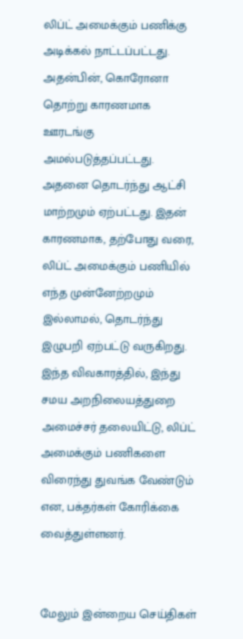லிப்ட் அமைக்கும் பணிக்கு அடிக்கல் நாட்டப்பட்டது. அதன்பின், கொரோனா தொற்று காரணமாக ஊரடங்கு அமல்படுத்தப்பட்டது. அதனை தொடர்ந்து ஆட்சி மாற்றமும் ஏற்பட்டது. இதன் காரணமாக, தற்போது வரை, லிப்ட் அமைக்கும் பணியில் எந்த முன்னேற்றமும் இல்லாமல், தொடர்ந்து இழுபறி ஏற்பட்டு வருகிறது. இந்த விவகாரத்தில், இந்து சமய அறநிலையத்துறை அமைச்சர் தலையிட்டு, லிப்ட் அமைக்கும் பணிகளை விரைந்து துவங்க வேண்டும் என, பக்தர்கள் கோரிக்கை வைத்துள்ளனர்.


மேலும் இன்றைய செய்திகள்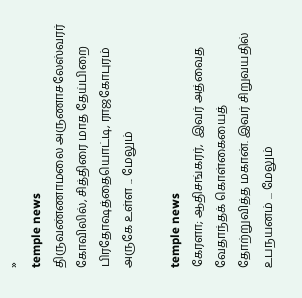»
temple news
திருவண்ணாமலை அருணாசலேஸ்வரர் கோவிலில், சித்திரை மாத தேய்பிறை பிரதோஷத்தையொட்டி, ராஜகோபுரம் அருகே உள்ள ... மேலும்

temple news
கேரளா; ஆதிசங்கரர்,  இவர் அத்வைத வேதாந்தக் கொள்கையைத் தோற்றுவித்த மகான். இவர் சிறுவயதில் உபநயனம் ... மேலும்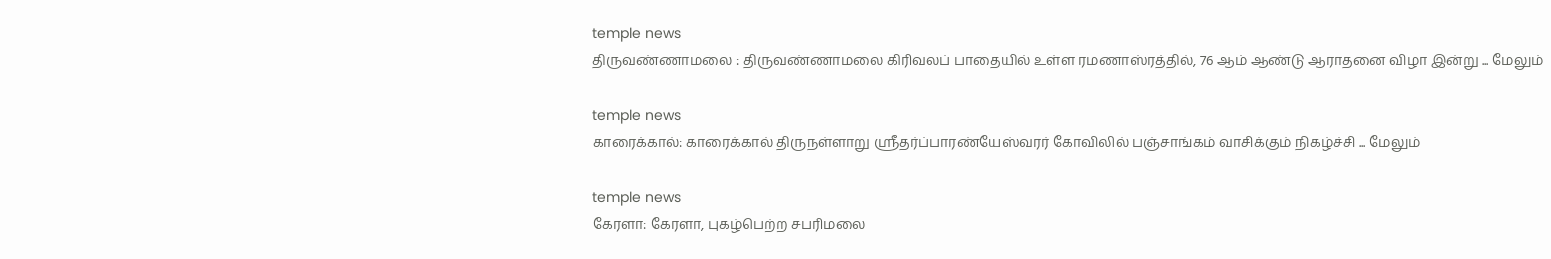temple news
திருவண்ணாமலை : திருவண்ணாமலை கிரிவலப் பாதையில் உள்ள ரமணாஸ்ரத்தில், 76 ஆம் ஆண்டு ஆராதனை விழா இன்று ... மேலும்

temple news
காரைக்கால்: காரைக்கால் திருநள்ளாறு ஸ்ரீதர்ப்பாரண்யேஸ்வரர் கோவிலில் பஞ்சாங்கம் வாசிக்கும் நிகழ்ச்சி ... மேலும்

temple news
கேரளா: கேரளா, புகழ்பெற்ற சபரிமலை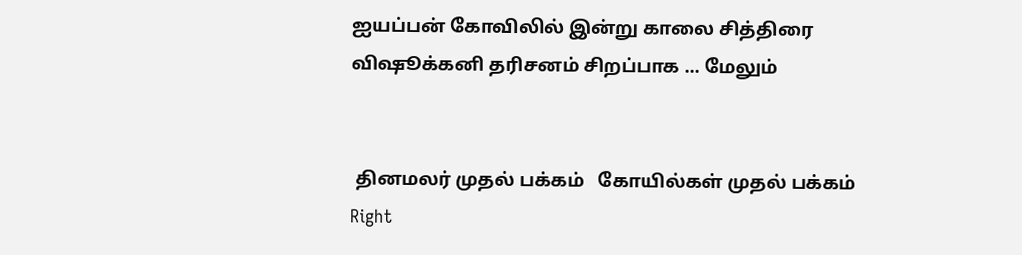ஐயப்பன் கோவிலில் இன்று காலை சித்திரை விஷூக்கனி தரிசனம் சிறப்பாக ... மேலும்


 தினமலர் முதல் பக்கம்   கோயில்கள் முதல் பக்கம்
Right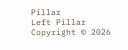Pillar
Left Pillar
Copyright © 2026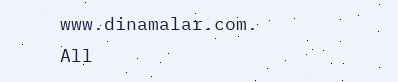www.dinamalar.com. All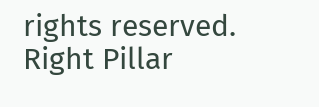rights reserved.
Right Pillar